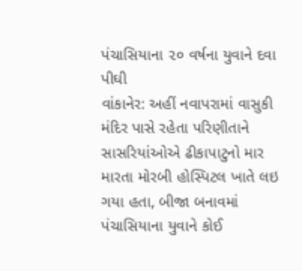પંચાસિયાના ૨૦ વર્ષના યુવાને દવા પીઘી
વાંકાનેર: અહીં નવાપરામાં વાસુકી મંદિર પાસે રહેતા પરિણીતાને સાસરિયાંઓએ ઢીકાપાટુનો માર મારતા મોરબી હોસ્પિટલ ખાતે લઇ ગયા હતા, બીજા બનાવમાં પંચાસિયાના યુવાને કોઈ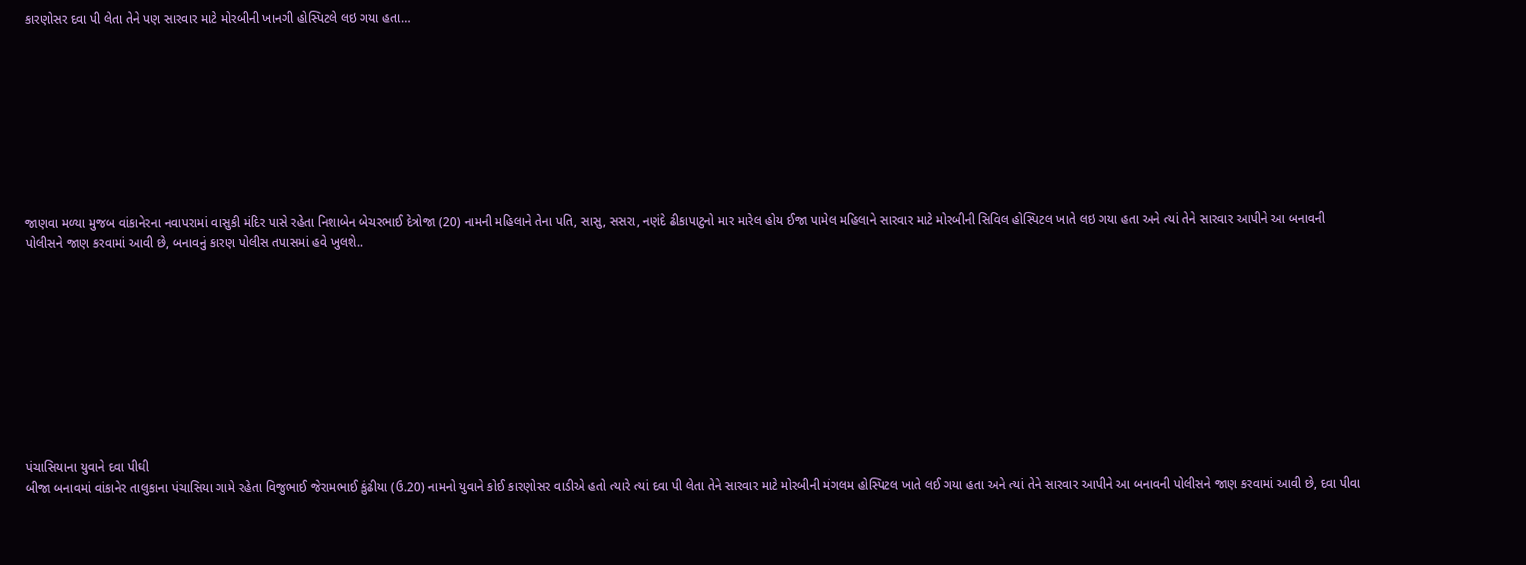કારણોસર દવા પી લેતા તેને પણ સારવાર માટે મોરબીની ખાનગી હોસ્પિટલે લઇ ગયા હતા…









જાણવા મળ્યા મુજબ વાંકાનેરના નવાપરામાં વાસુકી મંદિર પાસે રહેતા નિશાબેન બેચરભાઈ દેત્રોજા (20) નામની મહિલાને તેના પતિ, સાસુ, સસરા, નણંદે ઢીકાપાટુનો માર મારેલ હોય ઈજા પામેલ મહિલાને સારવાર માટે મોરબીની સિવિલ હોસ્પિટલ ખાતે લઇ ગયા હતા અને ત્યાં તેને સારવાર આપીને આ બનાવની પોલીસને જાણ કરવામાં આવી છે, બનાવનું કારણ પોલીસ તપાસમાં હવે ખુલશે..










પંચાસિયાના યુવાને દવા પીઘી
બીજા બનાવમાં વાંકાનેર તાલુકાના પંચાસિયા ગામે રહેતા વિજુભાઈ જેરામભાઈ કુંઢીયા (ઉ.20) નામનો યુવાને કોઈ કારણોસર વાડીએ હતો ત્યારે ત્યાં દવા પી લેતા તેને સારવાર માટે મોરબીની મંગલમ હોસ્પિટલ ખાતે લઈ ગયા હતા અને ત્યાં તેને સારવાર આપીને આ બનાવની પોલીસને જાણ કરવામાં આવી છે, દવા પીવા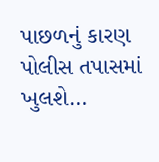પાછળનું કારણ પોલીસ તપાસમાં ખુલશે…